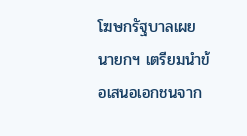โฆษกรัฐบาลเผย นายกฯ เตรียมนำข้อเสนอเอกชนจาก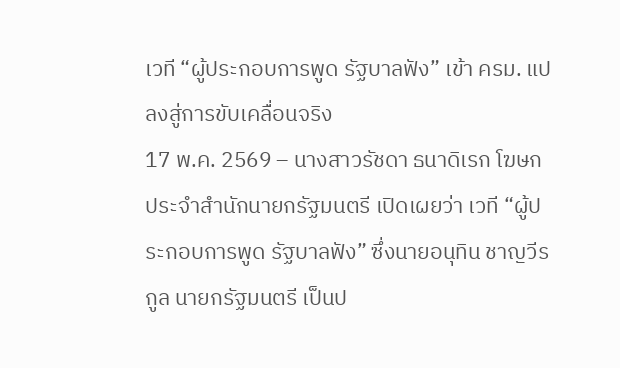เวที “ผู้ประกอบการพูด รัฐบาลฟัง” เข้า ครม. แปลงสู่การขับเคลื่อนจริง
17 พ.ค. 2569 – นางสาวรัชดา ธนาดิเรก โฆษกประจำสำนักนายกรัฐมนตรี เปิดเผยว่า เวที “ผู้ประกอบการพูด รัฐบาลฟัง” ซึ่งนายอนุทิน ชาญวีรกูล นายกรัฐมนตรี เป็นป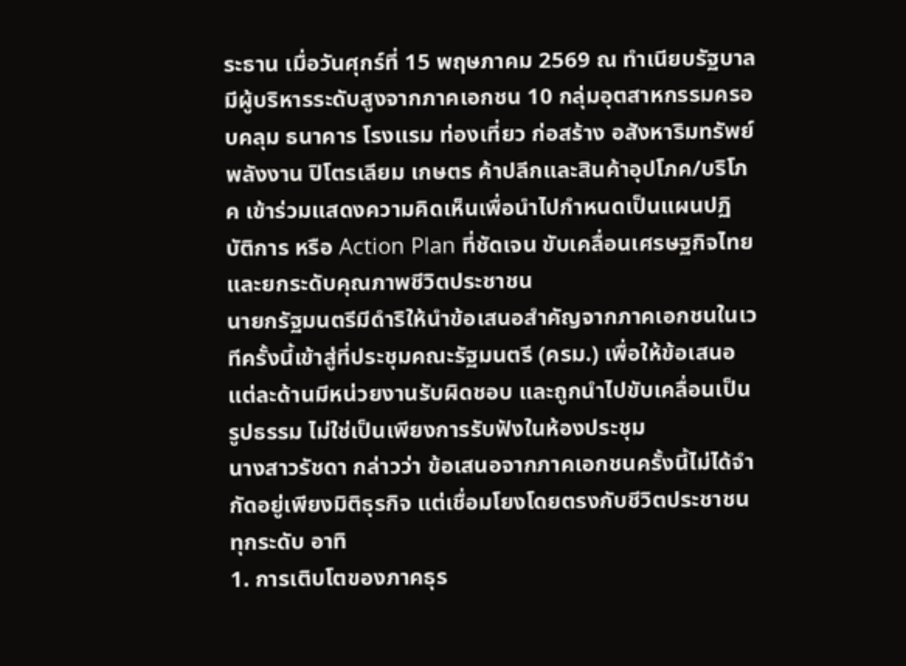ระธาน เมื่อวันศุกร์ที่ 15 พฤษภาคม 2569 ณ ทำเนียบรัฐบาล มีผู้บริหารระดับสูงจากภาคเอกชน 10 กลุ่มอุตสาหกรรมครอบคลุม ธนาคาร โรงแรม ท่องเที่ยว ก่อสร้าง อสังหาริมทรัพย์ พลังงาน ปิโตรเลียม เกษตร ค้าปลีกและสินค้าอุปโภค/บริโภค เข้าร่วมแสดงความคิดเห็นเพื่อนำไปกำหนดเป็นแผนปฏิบัติการ หรือ Action Plan ที่ชัดเจน ขับเคลื่อนเศรษฐกิจไทยและยกระดับคุณภาพชีวิตประชาชน
นายกรัฐมนตรีมีดำริให้นำข้อเสนอสำคัญจากภาคเอกชนในเวทีครั้งนี้เข้าสู่ที่ประชุมคณะรัฐมนตรี (ครม.) เพื่อให้ข้อเสนอแต่ละด้านมีหน่วยงานรับผิดชอบ และถูกนำไปขับเคลื่อนเป็นรูปธรรม ไม่ใช่เป็นเพียงการรับฟังในห้องประชุม
นางสาวรัชดา กล่าวว่า ข้อเสนอจากภาคเอกชนครั้งนี้ไม่ได้จำกัดอยู่เพียงมิติธุรกิจ แต่เชื่อมโยงโดยตรงกับชีวิตประชาชนทุกระดับ อาทิ
1. การเติบโตของภาคธุร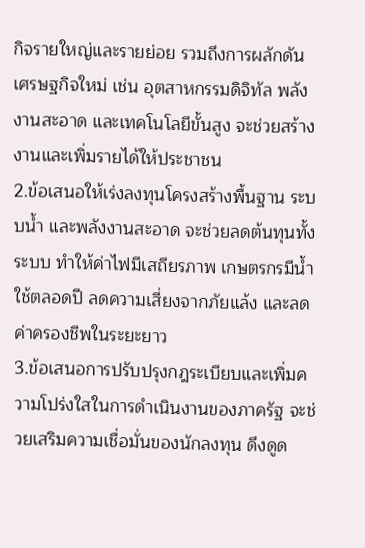กิจรายใหญ่และรายย่อย รวมถึงการผลักดันเศรษฐกิจใหม่ เช่น อุตสาหกรรมดิจิทัล พลังงานสะอาด และเทคโนโลยีขั้นสูง จะช่วยสร้างงานและเพิ่มรายได้ให้ประชาชน
2.ข้อเสนอให้เร่งลงทุนโครงสร้างพื้นฐาน ระบบน้ำ และพลังงานสะอาด จะช่วยลดต้นทุนทั้งระบบ ทำให้ค่าไฟมีเสถียรภาพ เกษตรกรมีน้ำใช้ตลอดปี ลดความเสี่ยงจากภัยแล้ง และลดค่าครองชีพในระยะยาว
3.ข้อเสนอการปรับปรุงกฎระเบียบและเพิ่มความโปร่งใสในการดำเนินงานของภาครัฐ จะช่วยเสริมความเชื่อมั่นของนักลงทุน ดึงดูด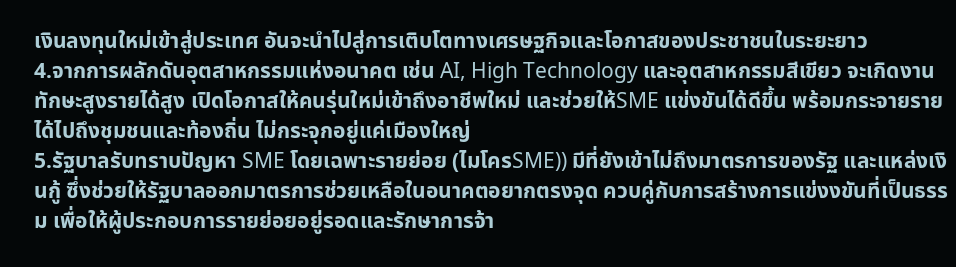เงินลงทุนใหม่เข้าสู่ประเทศ อันจะนำไปสู่การเติบโตทางเศรษฐกิจและโอกาสของประชาชนในระยะยาว
4.จากการผลักดันอุตสาหกรรมแห่งอนาคต เช่น AI, High Technology และอุตสาหกรรมสีเขียว จะเกิดงานทักษะสูงรายได้สูง เปิดโอกาสให้คนรุ่นใหม่เข้าถึงอาชีพใหม่ และช่วยให้SME แข่งขันได้ดีขึ้น พร้อมกระจายรายได้ไปถึงชุมชนและท้องถิ่น ไม่กระจุกอยู่แค่เมืองใหญ่
5.รัฐบาลรับทราบปัญหา SME โดยเฉพาะรายย่อย (ไมโครSME)) มีที่ยังเข้าไม่ถึงมาตรการของรัฐ และแหล่งเงินกู้ ซึ่งช่วยให้รัฐบาลออกมาตรการช่วยเหลือในอนาคตอยากตรงจุด ควบคู่กับการสร้างการแข่งงขันที่เป็นธรรม เพื่อให้ผู้ประกอบการรายย่อยอยู่รอดและรักษาการจ้า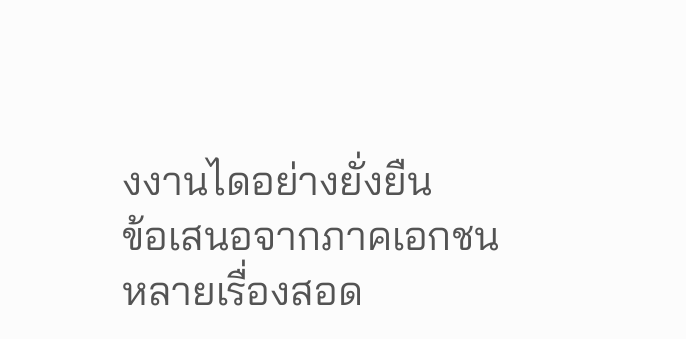งงานไดอย่างยั่งยืน
ข้อเสนอจากภาคเอกชนหลายเรื่องสอด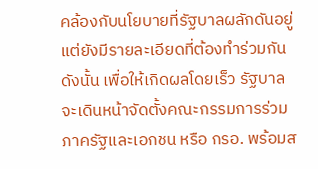คล้องกับนโยบายที่รัฐบาลผลักดันอยู่ แต่ยังมีรายละเอียดที่ต้องทำร่วมกัน ดังนั้น เพื่อให้เกิดผลโดยเร็ว รัฐบาลจะเดินหน้าจัดตั้งคณะกรรมการร่วมภาครัฐและเอกชน หรือ กรอ. พร้อมส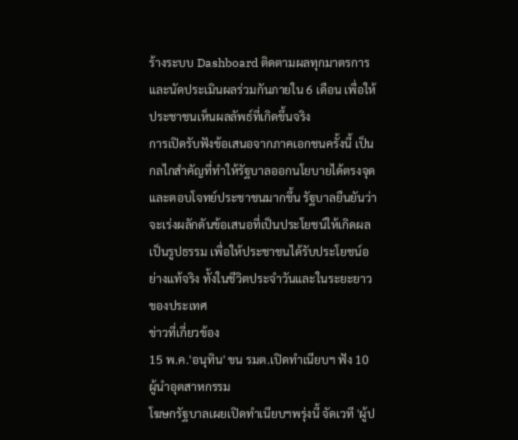ร้างระบบ Dashboard ติดตามผลทุกมาตรการ และนัดประเมินผลร่วมกันภายใน 6 เดือน เพื่อให้ประชาชนเห็นผลลัพธ์ที่เกิดขึ้นจริง
การเปิดรับฟังข้อเสนอจากภาคเอกชนครั้งนี้ เป็นกลไกสำคัญที่ทำให้รัฐบาลออกนโยบายได้ตรงจุดและตอบโจทย์ประชาชนมากขึ้น รัฐบาลยืนยันว่าจะเร่งผลักดันข้อเสนอที่เป็นประโยชน์ให้เกิดผลเป็นรูปธรรม เพื่อให้ประชาชนได้รับประโยชน์อย่างแท้จริง ทั้งในชีวิตประจำวันและในระยะยาวของประเทศ
ข่าวที่เกี่ยวข้อง
15 พ.ค.'อนุทิน' ขน รมต.เปิดทำเนียบฯ ฟัง 10 ผู้นำอุตสาหกรรม
โฆษกรัฐบาลเผยเปิดทำเนียบฯพรุ่งนี้ จัดเวที 'ผู้ป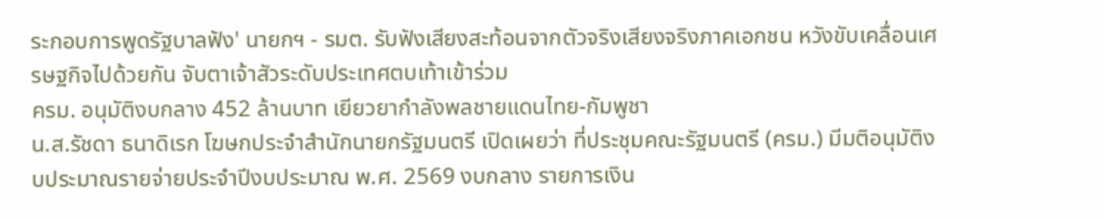ระกอบการพูดรัฐบาลฟัง' นายกฯ - รมต. รับฟังเสียงสะท้อนจากตัวจริงเสียงจริงภาคเอกชน หวังขับเคลื่อนเศรษฐกิจไปด้วยกัน จับตาเจ้าสัวระดับประเทศตบเท้าเข้าร่วม
ครม. อนุมัติงบกลาง 452 ล้านบาท เยียวยากำลังพลชายแดนไทย-กัมพูชา
น.ส.รัชดา ธนาดิเรก โฆษกประจำสำนักนายกรัฐมนตรี เปิดเผยว่า ที่ประชุมคณะรัฐมนตรี (ครม.) มีมติอนุมัติงบประมาณรายจ่ายประจำปีงบประมาณ พ.ศ. 2569 งบกลาง รายการเงิน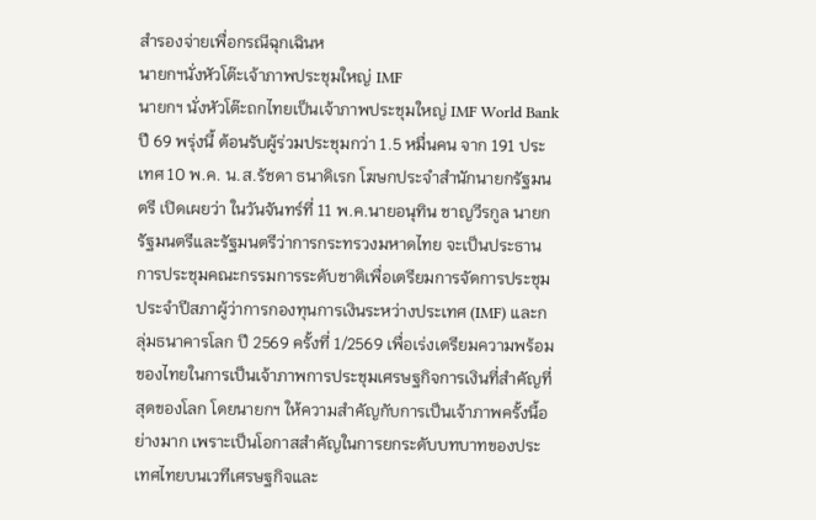สำรองจ่ายเพื่อกรณีฉุกเฉินห
นายกฯนั่งหัวโต๊ะเจ้าภาพประชุมใหญ่ IMF
นายกฯ นั่งหัวโต๊ะถกไทยเป็นเจ้าภาพประชุมใหญ่ IMF World Bank ปี 69 พรุ่งนี้ ต้อนรับผู้ร่วมประชุมกว่า 1.5 หมื่นคน จาก 191 ประเทศ 10 พ.ค. น.ส.รัชดา ธนาดิเรก โฆษกประจำสำนักนายกรัฐมนตรี เปิดเผยว่า ในวันจันทร์ที่ 11 พ.ค.นายอนุทิน ชาญวีรกูล นายกรัฐมนตรีและรัฐมนตรีว่าการกระทรวงมหาดไทย จะเป็นประธานการประชุมคณะกรรมการระดับชาติเพื่อเตรียมการจัดการประชุมประจำปีสภาผู้ว่าการกองทุนการเงินระหว่างประเทศ (IMF) และกลุ่มธนาคารโลก ปี 2569 ครั้งที่ 1/2569 เพื่อเร่งเตรียมความพร้อมของไทยในการเป็นเจ้าภาพการประชุมเศรษฐกิจการเงินที่สำคัญที่สุดของโลก โดยนายกฯ ให้ความสำคัญกับการเป็นเจ้าภาพครั้งนี้อย่างมาก เพราะเป็นโอกาสสำคัญในการยกระดับบทบาทของประเทศไทยบนเวทีเศรษฐกิจและ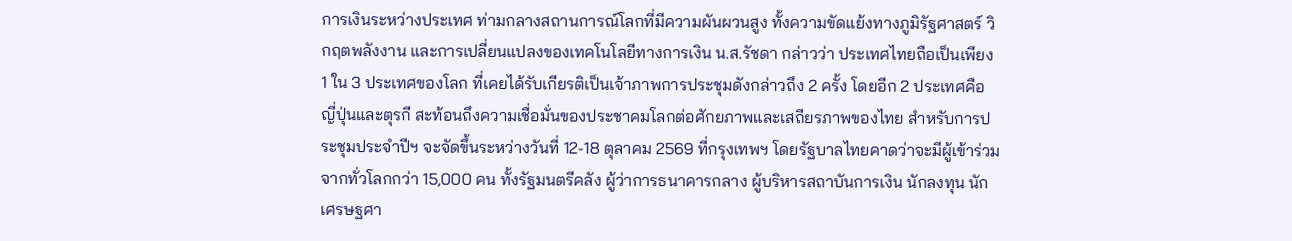การเงินระหว่างประเทศ ท่ามกลางสถานการณ์โลกที่มีความผันผวนสูง ทั้งความขัดแย้งทางภูมิรัฐศาสตร์ วิกฤตพลังงาน และการเปลี่ยนแปลงของเทคโนโลยีทางการเงิน น.ส.รัชดา กล่าวว่า ประเทศไทยถือเป็นเพียง 1 ใน 3 ประเทศของโลก ที่เคยได้รับเกียรติเป็นเจ้าภาพการประชุมดังกล่าวถึง 2 ครั้ง โดยอีก 2 ประเทศคือ ญี่ปุ่นและตุรกี สะท้อนถึงความเชื่อมั่นของประชาคมโลกต่อศักยภาพและเสถียรภาพของไทย สำหรับการประชุมประจำปีฯ จะจัดขึ้นระหว่างวันที่ 12-18 ตุลาคม 2569 ที่กรุงเทพฯ โดยรัฐบาลไทยคาดว่าจะมีผู้เข้าร่วมจากทั่วโลกกว่า 15,000 คน ทั้งรัฐมนตรีคลัง ผู้ว่าการธนาคารกลาง ผู้บริหารสถาบันการเงิน นักลงทุน นักเศรษฐศา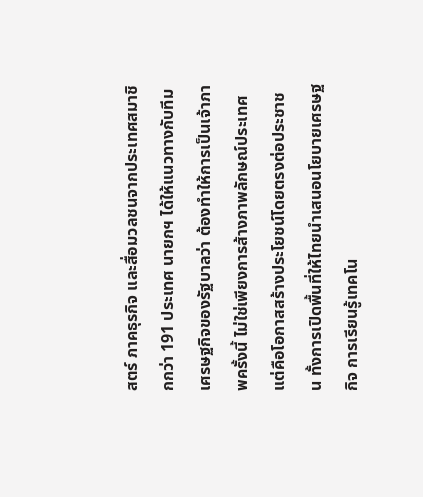สตร์ ภาคธุรกิจ และสื่อมวลชนจากประเทศสมาชิกกว่า 191 ประเทศ นายกฯ ได้ให้แนวทางกับทีมเศรษฐกิจของรัฐบาลว่า ต้องทำให้การเป็นเจ้าภาพครั้งนี้ ไม่ใช่เพียงการส้างภาพลักษณ์ประเทศ แต่คือโอกาสสร้างประโยชน์โดยตรงต่อประชาชน ทั้งการเปิดพื้นที่ให้ไทยนำเสนอนโยบายเศรษฐกิจ การเรียนรู้เทคโน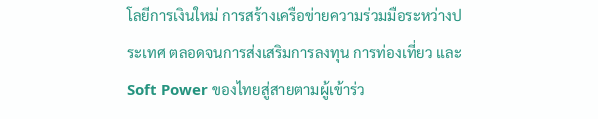โลยีการเงินใหม่ การสร้างเครือข่ายความร่วมมือระหว่างประเทศ ตลอดจนการส่งเสริมการลงทุน การท่องเที่ยว และ Soft Power ของไทยสู่สายตามผู้เข้าร่ว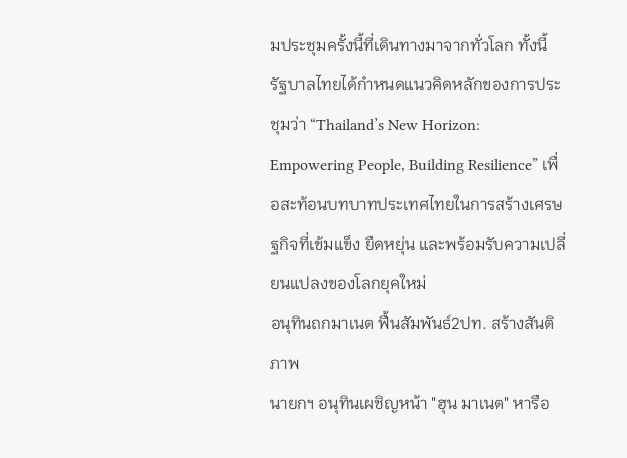มประชุมครั้งนี้ที่เดินทางมาจากทั่วโลก ทั้งนี้ รัฐบาลไทยได้กำหนดแนวคิดหลักของการประชุมว่า “Thailand’s New Horizon: Empowering People, Building Resilience” เพื่อสะท้อนบทบาทประเทศไทยในการสร้างเศรษฐกิจที่เข้มแข็ง ยืดหยุ่น และพร้อมรับความเปลี่ยนแปลงของโลกยุคใหม่
อนุทินถกมาเนต ฟื้นสัมพันธ์2ปท. สร้างสันติภาพ
นายกฯ อนุทินเผชิญหน้า "ฮุน มาเนต" หารือ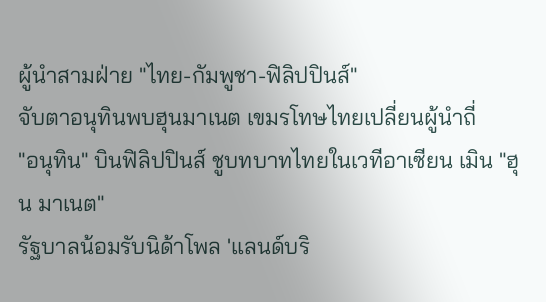ผู้นำสามฝ่าย "ไทย-กัมพูชา-ฟิลิปปินส์"
จับตาอนุทินพบฮุนมาเนต เขมรโทษไทยเปลี่ยนผู้นำถี่
"อนุทิน" บินฟิลิปปินส์ ชูบทบาทไทยในเวทีอาเซียน เมิน "ฮุน มาเนต"
รัฐบาลน้อมรับนิด้าโพล 'แลนด์บริ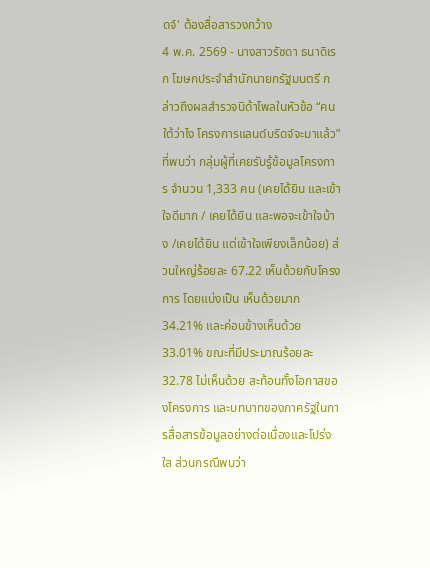ดจ์' ต้องสื่อสารวงกว้าง
4 พ.ค. 2569 - นางสาวรัชดา ธนาดิเรก โฆษกประจำสำนักนายกรัฐมนตรี กล่าวถึงผลสำรวจนิด้าโพลในหัวข้อ “คนใต้ว่าไง โครงการแลนด์บริดจ์จะมาแล้ว” ที่พบว่า กลุ่มผู้ที่เคยรับรู้ข้อมูลโครงการ จำนวน 1,333 คน (เคยได้ยิน และเข้าใจดีมาก / เคยได้ยิน และพอจะเข้าใจบ้าง /เคยได้ยิน แต่เข้าใจเพียงเล็กน้อย) ส่วนใหญ่ร้อยละ 67.22 เห็นด้วยกับโครงการ โดยแบ่งเป็น เห็นด้วยมาก 34.21% และค่อนข้างเห็นด้วย 33.01% ขณะที่มีประมาณร้อยละ 32.78 ไม่เห็นด้วย สะท้อนทั้งโอกาสของโครงการ และบทบาทของภาครัฐในการสื่อสารข้อมูลอย่างต่อเนื่องและโปร่งใส ส่วนกรณีพบว่า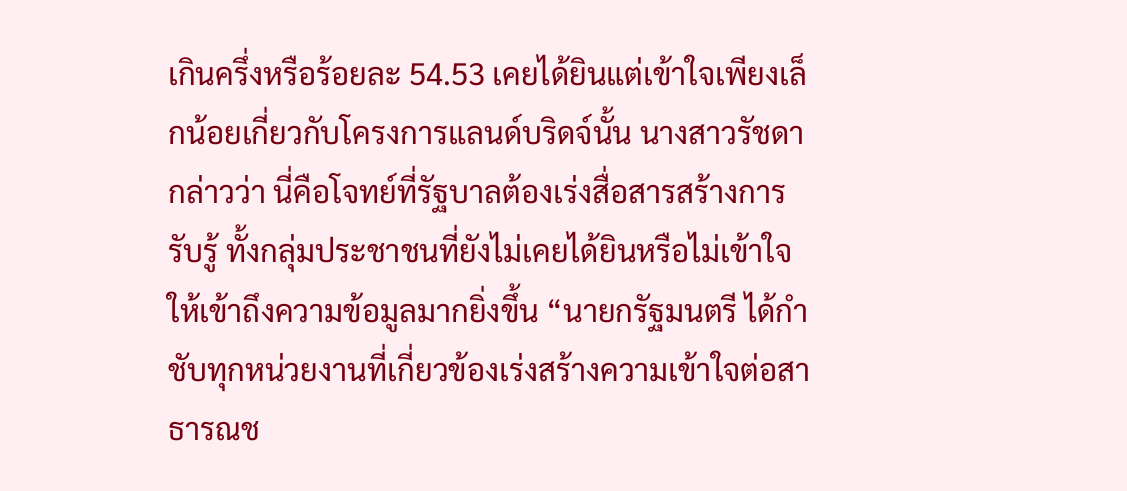เกินครึ่งหรือร้อยละ 54.53 เคยได้ยินแต่เข้าใจเพียงเล็กน้อยเกี่ยวกับโครงการแลนด์บริดจ์นั้น นางสาวรัชดา กล่าวว่า นี่คือโจทย์ที่รัฐบาลต้องเร่งสื่อสารสร้างการรับรู้ ทั้งกลุ่มประชาชนที่ยังไม่เคยได้ยินหรือไม่เข้าใจ ให้เข้าถึงความข้อมูลมากยิ่งขึ้น “นายกรัฐมนตรี ได้กำชับทุกหน่วยงานที่เกี่ยวข้องเร่งสร้างความเข้าใจต่อสาธารณช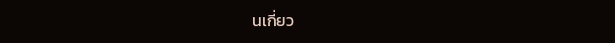นเกี่ยว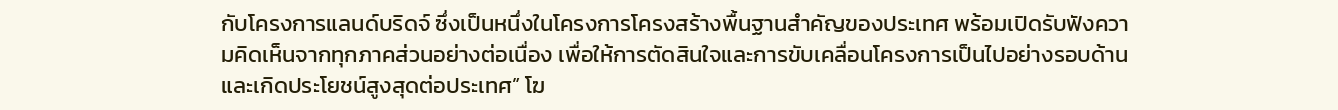กับโครงการแลนด์บริดจ์ ซึ่งเป็นหนึ่งในโครงการโครงสร้างพื้นฐานสำคัญของประเทศ พร้อมเปิดรับฟังความคิดเห็นจากทุกภาคส่วนอย่างต่อเนื่อง เพื่อให้การตัดสินใจและการขับเคลื่อนโครงการเป็นไปอย่างรอบด้าน และเกิดประโยชน์สูงสุดต่อประเทศ” โฆ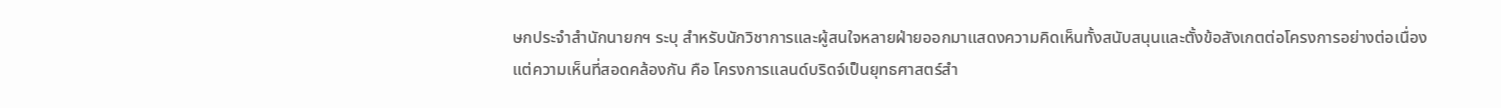ษกประจำสำนักนายกฯ ระบุ สำหรับนักวิชาการและผู้สนใจหลายฝ่ายออกมาแสดงความคิดเห็นทั้งสนับสนุนและตั้งข้อสังเกตต่อโครงการอย่างต่อเนื่อง แต่ความเห็นที่สอดคล้องกัน คือ โครงการแลนด์บริดจ์เป็นยุทธศาสตร์สำ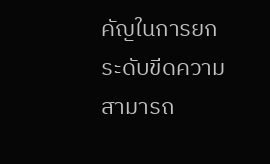คัญในการยกระดับขีดความสามารถ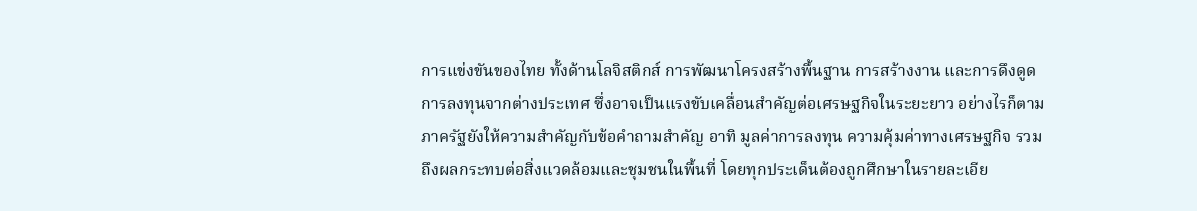การแข่งขันของไทย ทั้งด้านโลจิสติกส์ การพัฒนาโครงสร้างพื้นฐาน การสร้างงาน และการดึงดูดการลงทุนจากต่างประเทศ ซึ่งอาจเป็นแรงขับเคลื่อนสำคัญต่อเศรษฐกิจในระยะยาว อย่างไรก็ตาม ภาครัฐยังให้ความสำคัญกับข้อคำถามสำคัญ อาทิ มูลค่าการลงทุน ความคุ้มค่าทางเศรษฐกิจ รวมถึงผลกระทบต่อสิ่งแวดล้อมและชุมชนในพื้นที่ โดยทุกประเด็นต้องถูกศึกษาในรายละเอีย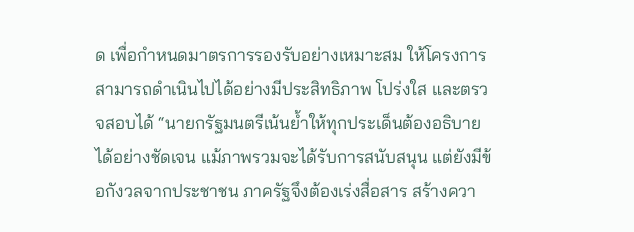ด เพื่อกำหนดมาตรการรองรับอย่างเหมาะสม ให้โครงการสามารถดำเนินไปได้อย่างมีประสิทธิภาพ โปร่งใส และตรวจสอบได้ “นายกรัฐมนตรีเน้นย้ำให้ทุกประเด็นต้องอธิบายได้อย่างชัดเจน แม้ภาพรวมจะได้รับการสนับสนุน แต่ยังมีข้อกังวลจากประชาชน ภาครัฐจึงต้องเร่งสื่อสาร สร้างควา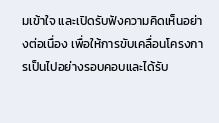มเข้าใจ และเปิดรับฟังความคิดเห็นอย่างต่อเนื่อง เพื่อให้การขับเคลื่อนโครงการเป็นไปอย่างรอบคอบและได้รับ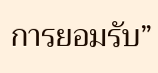การยอมรับ”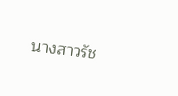นางสาวรัช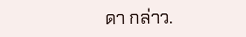ดา กล่าว.